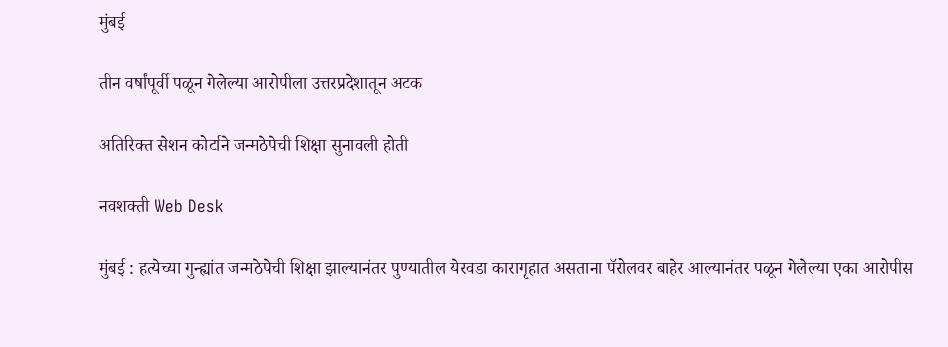मुंबई

तीन वर्षांपूर्वी पळून गेलेल्या आरोपीला उत्तरप्रदेशातून अटक

अतिरिक्त सेशन कोर्टाने जन्मठेपेची शिक्षा सुनावली होती

नवशक्ती Web Desk

मुंबई : हत्येच्या गुन्ह्यांत जन्मठेपेची शिक्षा झाल्यानंतर पुण्यातील येरवडा कारागृहात असताना पॅरोलवर बाहेर आल्यानंतर पळून गेलेल्या एका आरोपीस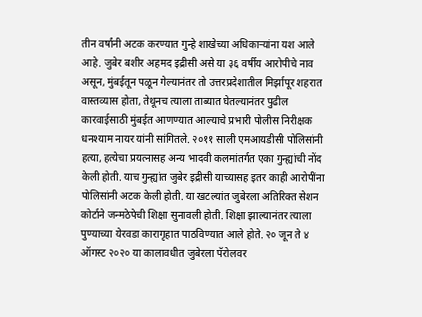तीन वर्षांनी अटक करण्यात गुन्हे शाखेच्या अधिकाऱ्यांना यश आले आहे. जुबेर बशीर अहमद इद्रीसी असे या ३६ वर्षीय आरोपीचे नाव असून, मुंबईतून पळून गेल्यानंतर तो उत्तरप्रदेशातील मिर्झापूर शहरात वास्तव्यास होता, तेथूनच त्याला ताब्यात घेतल्यानंतर पुढील कारवाईसाठी मुंबईत आणण्यात आल्याचे प्रभारी पोलीस निरीक्षक धनश्याम नायर यांनी सांगितले. २०११ साली एमआयडीसी पोलिसांनी हत्या, हत्येचा प्रयत्नासह अन्य भादवी कलमांतर्गत एका गुन्ह्यांची नोंद केली होती. याच गुन्ह्यांत जुबेर इद्रीसी याच्यासह इतर काही आरोपींना पोलिसांनी अटक केली होती. या खटल्यांत जुबेरला अतिरिक्त सेशन कोर्टाने जन्मठेपेची शिक्षा सुनावली होती. शिक्षा झाल्यानंतर त्याला पुण्याच्या येरवडा कारागृहात पाठविण्यात आले होते. २० जून ते ४ ऑगस्ट २०२० या कालावधीत जुबेरला पॅरोलवर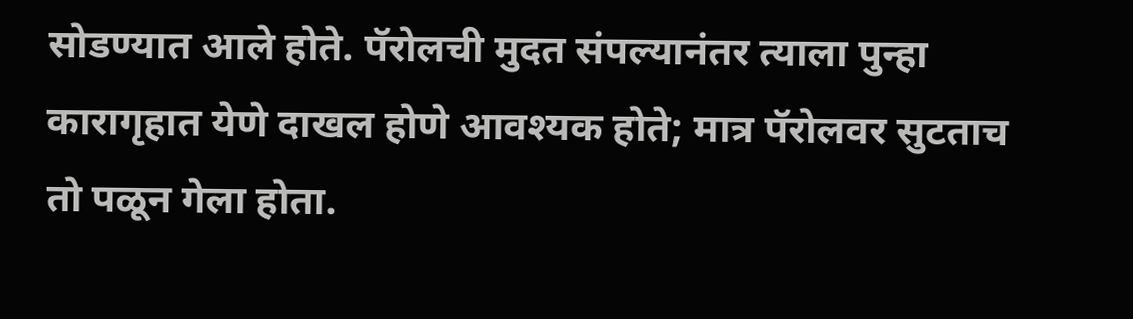सोडण्यात आले होते. पॅरोलची मुदत संपल्यानंतर त्याला पुन्हा कारागृहात येणे दाखल होणे आवश्यक होते; मात्र पॅरोलवर सुटताच तो पळून गेला होता.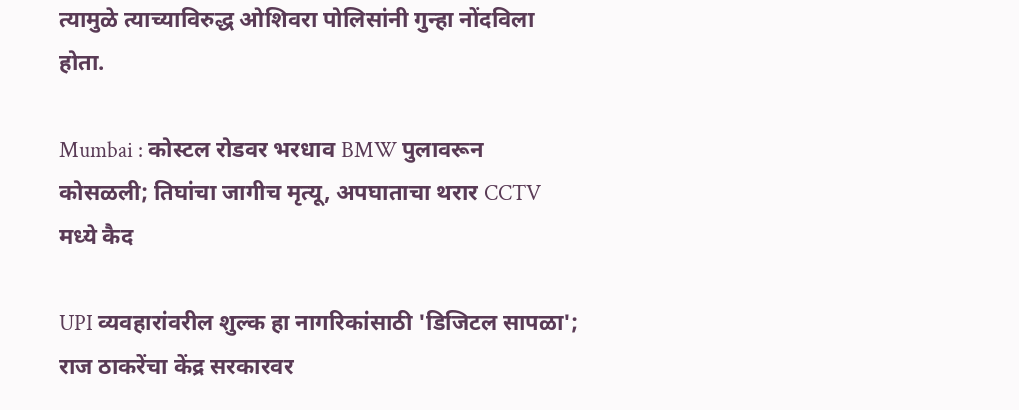त्यामुळे त्याच्याविरुद्ध ओशिवरा पोलिसांनी गुन्हा नोंदविला होता.

Mumbai : कोस्टल रोडवर भरधाव BMW पुलावरून कोसळली; तिघांचा जागीच मृत्यू, अपघाताचा थरार CCTV मध्ये कैद

UPI व्यवहारांवरील शुल्क हा नागरिकांसाठी 'डिजिटल सापळा'; राज ठाकरेंचा केंद्र सरकारवर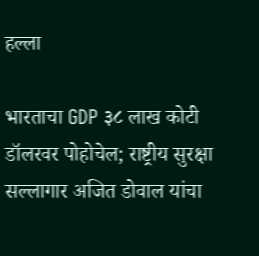हल्ला

भारताचा GDP ३८ लाख कोटी डॉलरवर पोहोचेल; राष्ट्रीय सुरक्षा सल्लागार अजित डोवाल यांचा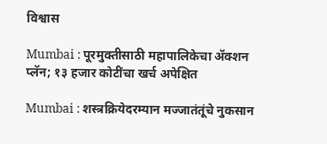विश्वास

Mumbai : पूरमुक्तीसाठी महापालिकेचा ॲक्शन प्लॅन; १३ हजार कोटींचा खर्च अपेक्षित

Mumbai : शस्त्रक्रियेदरम्यान मज्जातंतूंचे नुकसान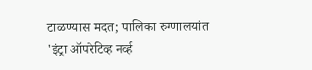टाळण्यास मदत; पालिका रुग्णालयांत 'इंट्रा ऑपरेटिव्ह नर्व्ह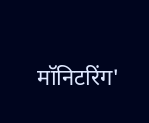मॉनिटरिंग'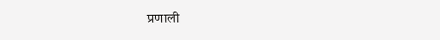प्रणाली